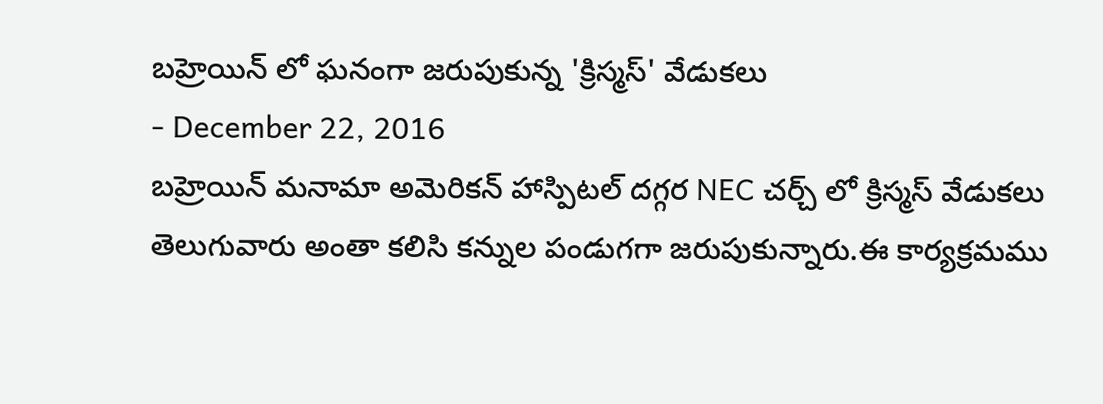బహ్రెయిన్ లో ఘనంగా జరుపుకున్న 'క్రిస్మస్' వేడుకలు
- December 22, 2016
బహ్రెయిన్ మనామా అమెరికన్ హాస్పిటల్ దగ్గర NEC చర్చ్ లో క్రిస్మస్ వేడుకలు తెలుగువారు అంతా కలిసి కన్నుల పండుగగా జరుపుకున్నారు.ఈ కార్యక్రమము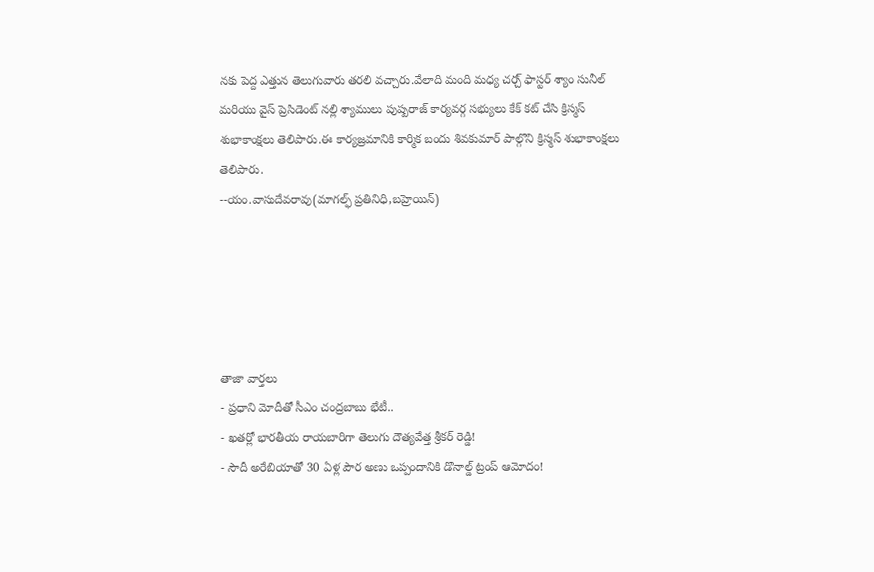నకు పెద్ద ఎత్తున తెలుగువారు తరలి వచ్చారు.వేలాది మంది మధ్య చర్చ్ ఫాస్టర్ శ్యాం సునీల్ మరియు వైస్ ప్రెసిడెంట్ నల్లి శ్యాములు పుష్పరాజ్ కార్యవర్గ సభ్యులు కేక్ కట్ చేసి క్రిస్మస్ శుభాకాంక్షలు తెలిపారు.ఈ కార్యజ్రమానికి కార్మిక బందు శివకుమార్ పాల్గొని క్రిస్మస్ శుభాకాంక్షలు తెలిపారు.
--యం.వాసుదేవరావు(మాగల్ఫ్ ప్రతినిధి,బహ్రెయిన్)





తాజా వార్తలు
- ప్రధాని మోదీతో సీఎం చంద్రబాబు భేటీ..
- ఖతర్లో భారతీయ రాయబారిగా తెలుగు దౌత్యవేత్త శ్రీకర్ రెడ్డి!
- సౌదీ అరేబియాతో 30 ఏళ్ల పౌర అణు ఒప్పందానికి డొనాల్డ్ ట్రంప్ ఆమోదం!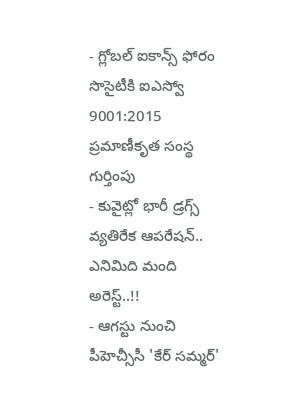- గ్లోబల్ ఐకాన్స్ ఫోరం సొసైటీకి ఐఎస్వో 9001:2015 ప్రమాణీకృత సంస్థ గుర్తింపు
- కువైట్లో భారీ డ్రగ్స్ వ్యతిరేక ఆపరేషన్.. ఎనిమిది మంది అరెస్ట్..!!
- ఆగస్టు నుంచి పీహెచ్సీసీ 'కేర్ సమ్మర్'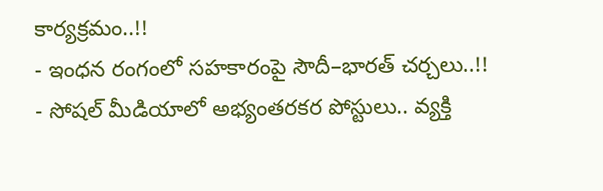కార్యక్రమం..!!
- ఇంధన రంగంలో సహకారంపై సౌదీ–భారత్ చర్చలు..!!
- సోషల్ మీడియాలో అభ్యంతరకర పోస్టులు.. వ్యక్తి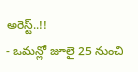అరెస్ట్..!!
- ఒమన్లో జూలై 25 నుంచి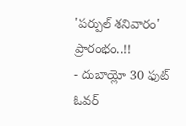'పర్పుల్ శనివారం' ప్రారంభం..!!
- దుబాయ్లో 30 ఫుట్ ఓవర్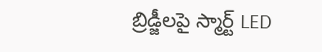బ్రిడ్జీలపై స్మార్ట్ LED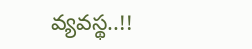వ్యవస్థ..!!